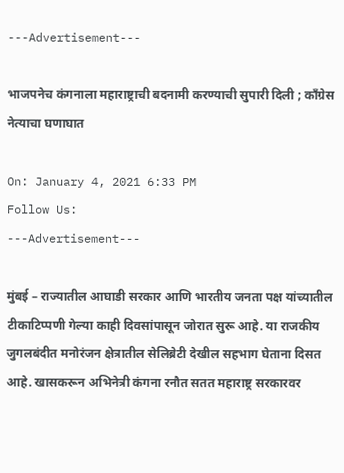---Advertisement---

भाजपनेच कंगनाला महाराष्ट्राची बदनामी करण्याची सुपारी दिली ; कॉंग्रेस नेत्याचा घणाघात

On: January 4, 2021 6:33 PM
Follow Us:
---Advertisement---

मुंबई – राज्यातील आघाडी सरकार आणि भारतीय जनता पक्ष यांच्यातील टीकाटिप्पणी गेल्या काही दिवसांपासून जोरात सुरू आहे. या राजकीय जुगलबंदीत मनोरंजन क्षेत्रातील सेलिब्रेटी देखील सहभाग घेताना दिसत आहे. खासकरून अभिनेत्री कंगना रनौत सतत महाराष्ट्र सरकारवर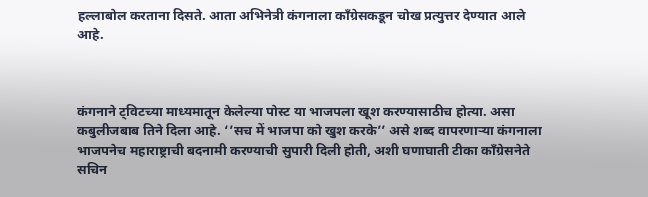हल्लाबोल करताना दिसते. आता अभिनेत्री कंगनाला काँग्रेसकडून चोख प्रत्युत्तर देण्यात आले आहे.



कंगनाने ट्विटच्या माध्यमातून केलेल्या पोस्ट या भाजपला खूश करण्यासाठीच होत्या. असा कबुलीजबाब तिने दिला आहे. ‘’सच में भाजपा को खुश करके’’ असे शब्द वापरणाऱ्या कंगनाला भाजपनेच महाराष्ट्राची बदनामी करण्याची सुपारी दिली होती, अशी घणाघाती टीका काँग्रेसनेते सचिन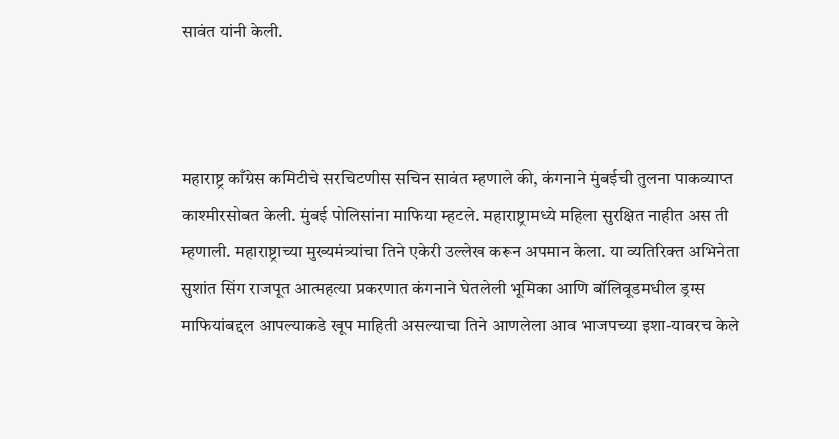सावंत यांनी केली.



महाराष्ट्र काँग्रेस कमिटीचे सरचिटणीस सचिन सावंत म्हणाले की, कंगनाने मुंबईची तुलना पाकव्याप्त काश्मीरसोबत केली. मुंबई पोलिसांना माफिया म्हटले. महाराष्ट्रामध्ये महिला सुरक्षित नाहीत अस ती म्हणाली. महाराष्ट्राच्या मुख्यमंत्र्यांचा तिने एकेरी उल्लेख करून अपमान केला. या व्यतिरिक्त अभिनेता सुशांत सिंग राजपूत आत्महत्या प्रकरणात कंगनाने घेतलेली भूमिका आणि बॉलिवूडमधील ड्रग्स माफियांबद्दल आपल्याकडे खूप माहिती असल्याचा तिने आणलेला आव भाजपच्या इशा-यावरच केले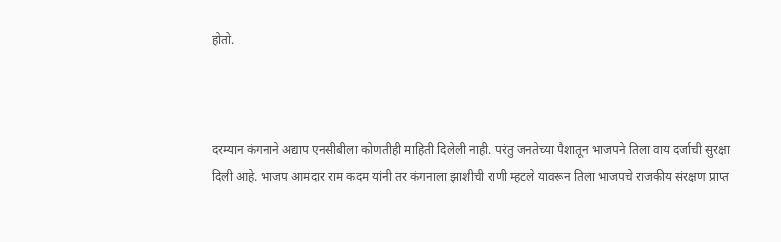होतो.



दरम्यान कंगनाने अद्याप एनसीबीला कोणतीही माहिती दिलेली नाही. परंतु जनतेच्या पैशातून भाजपने तिला वाय दर्जाची सुरक्षा दिली आहे. भाजप आमदार राम कदम यांनी तर कंगनाला झाशीची राणी म्हटले यावरून तिला भाजपचे राजकीय संरक्षण प्राप्त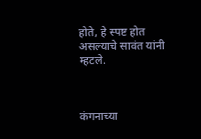होते, हे स्पष्ट होत असल्याचे सावंत यांनी म्हटले.



कंगनाच्या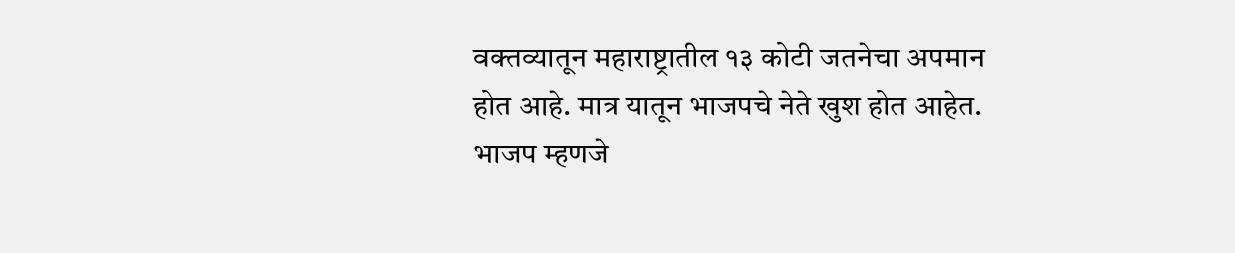वक्तव्यातून महाराष्ट्रातील १३ कोटी जतनेचा अपमान होत आहे. मात्र यातून भाजपचे नेते खुश होत आहेत. भाजप म्हणजे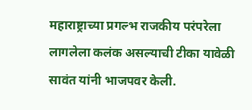महाराष्ट्राच्या प्रगल्भ राजकीय परंपरेला लागलेला कलंक असल्याची टीका यावेळी सावंत यांनी भाजपवर केली.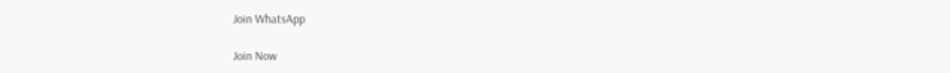Join WhatsApp

Join Now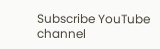Subscribe YouTube channel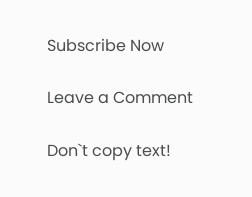Subscribe Now

Leave a Comment

Don`t copy text!